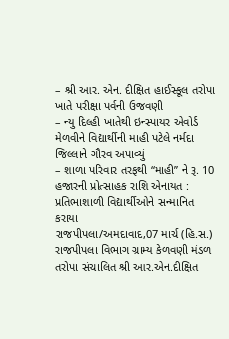– શ્રી આર. એન. દીક્ષિત હાઈસ્કૂલ તરોપા ખાતે પરીક્ષા પર્વની ઉજવણી
– ન્યુ દિલ્હી ખાતેથી ઇન્સ્પાયર એવોર્ડ મેળવીને વિદ્યાર્થીની માહી પટેલે નર્મદા જિલ્લાને ગૌરવ અપાવ્યું
– શાળા પરિવાર તરફથી “માહી” ને રૂ. 10 હજારની પ્રોત્સાહક રાશિ એનાયત : પ્રતિભાશાળી વિદ્યાર્થીઓને સન્માનિત કરાયા
રાજપીપલા/અમદાવાદ,07 માર્ચ (હિ.સ.) રાજપીપલા વિભાગ ગ્રામ્ય કેળવણી મંડળ તરોપા સંચાલિત શ્રી આર.એન.દીક્ષિત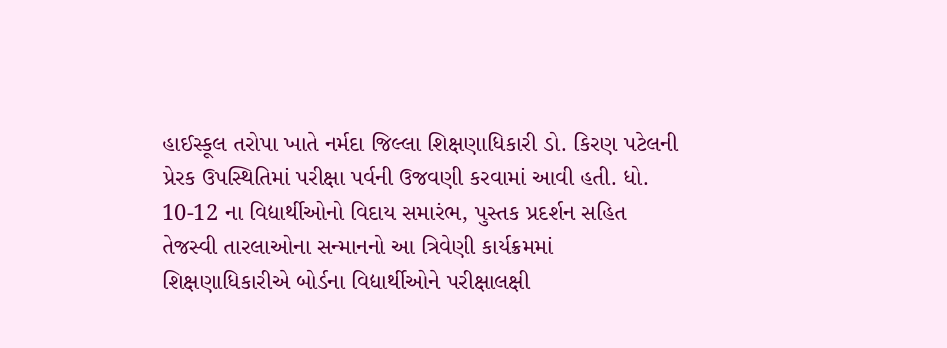હાઈસ્કૂલ તરોપા ખાતે નર્મદા જિલ્લા શિક્ષણાધિકારી ડો. કિરણ પટેલની પ્રેરક ઉપસ્થિતિમાં પરીક્ષા પર્વની ઉજવણી કરવામાં આવી હતી. ધો. 10-12 ના વિદ્યાર્થીઓનો વિદાય સમારંભ, પુસ્તક પ્રદર્શન સહિત તેજસ્વી તારલાઓના સન્માનનો આ ત્રિવેણી કાર્યક્રમમાં શિક્ષણાધિકારીએ બોર્ડના વિદ્યાર્થીઓને પરીક્ષાલક્ષી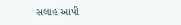સલાહ આપી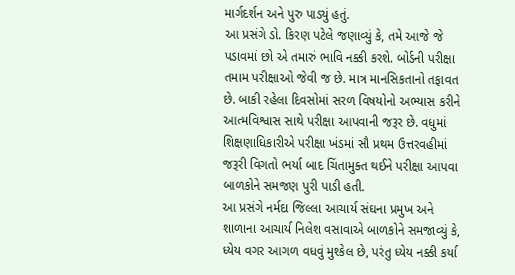માર્ગદર્શન અને પુરુ પાડ્યું હતું.
આ પ્રસંગે ડો. કિરણ પટેલે જણાવ્યું કે, તમે આજે જે પડાવમાં છો એ તમારું ભાવિ નક્કી કરશે. બોર્ડની પરીક્ષા તમામ પરીક્ષાઓ જેવી જ છે. માત્ર માનસિકતાનો તફાવત છે. બાકી રહેલા દિવસોમાં સરળ વિષયોનો અભ્યાસ કરીને આત્મવિશ્વાસ સાથે પરીક્ષા આપવાની જરૂર છે. વધુમાં શિક્ષણાધિકારીએ પરીક્ષા ખંડમાં સૌ પ્રથમ ઉત્તરવહીમાં જરૂરી વિગતો ભર્યા બાદ ચિંતામુક્ત થઈને પરીક્ષા આપવા બાળકોને સમજણ પુરી પાડી હતી.
આ પ્રસંગે નર્મદા જિલ્લા આચાર્ય સંઘના પ્રમુખ અને શાળાના આચાર્ય નિલેશ વસાવાએ બાળકોને સમજાવ્યું કે, ધ્યેય વગર આગળ વધવું મુશ્કેલ છે, પરંતુ ધ્યેય નક્કી કર્યા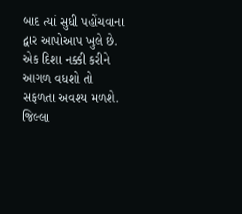બાદ ત્યાં સુધી પહોંચવાના દ્વાર આપોઆપ ખુલે છે. એક દિશા નક્કી કરીને આગળ વધશો તો સફળતા અવશ્ય મળશે.
જિલ્લા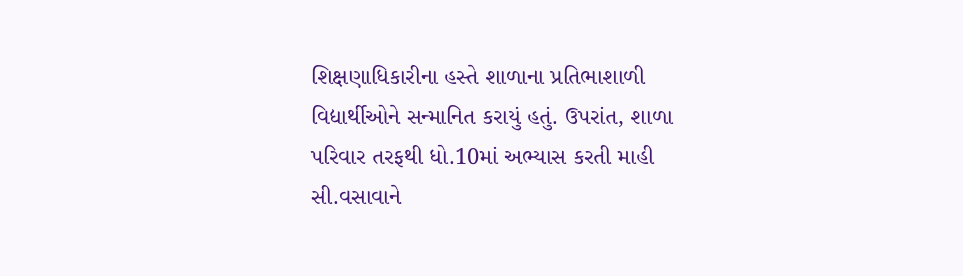શિક્ષણાધિકારીના હસ્તે શાળાના પ્રતિભાશાળી વિદ્યાર્થીઓને સન્માનિત કરાયું હતું. ઉપરાંત, શાળા પરિવાર તરફથી ધો.10માં અભ્યાસ કરતી માહી સી.વસાવાને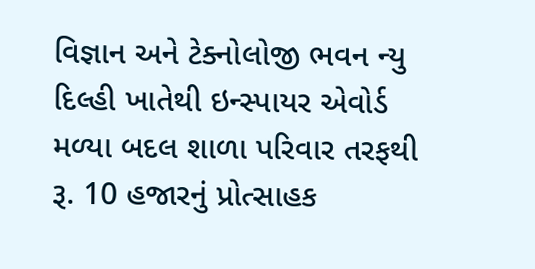વિજ્ઞાન અને ટેક્નોલોજી ભવન ન્યુ દિલ્હી ખાતેથી ઇન્સ્પાયર એવોર્ડ મળ્યા બદલ શાળા પરિવાર તરફથી રૂ. 10 હજારનું પ્રોત્સાહક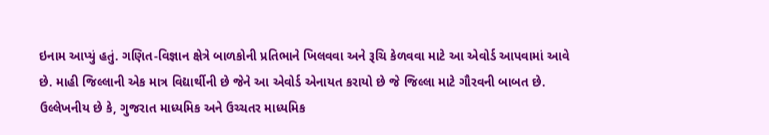ઇનામ આપ્યું હતું. ગણિત-વિજ્ઞાન ક્ષેત્રે બાળકોની પ્રતિભાને ખિલવવા અને રૂચિ કેળવવા માટે આ એવોર્ડ આપવામાં આવે છે. માહી જિલ્લાની એક માત્ર વિદ્યાર્થીની છે જેને આ એવોર્ડ એનાયત કરાયો છે જે જિલ્લા માટે ગૌરવની બાબત છે.
ઉલ્લેખનીય છે કે, ગુજરાત માધ્યમિક અને ઉચ્ચતર માધ્યમિક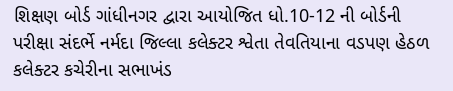શિક્ષણ બોર્ડ ગાંધીનગર દ્વારા આયોજિત ધો.10-12 ની બોર્ડની પરીક્ષા સંદર્ભે નર્મદા જિલ્લા કલેક્ટર શ્વેતા તેવતિયાના વડપણ હેઠળ કલેક્ટર કચેરીના સભાખંડ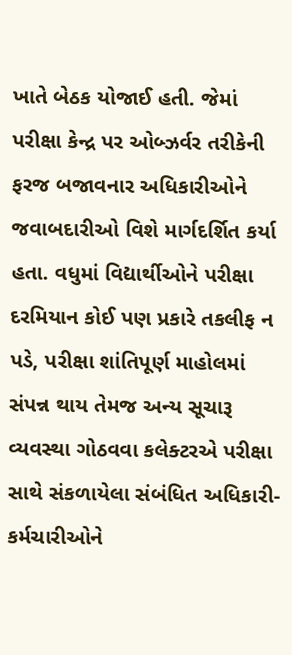ખાતે બેઠક યોજાઈ હતી. જેમાં પરીક્ષા કેન્દ્ર પર ઓબ્ઝર્વર તરીકેની ફરજ બજાવનાર અધિકારીઓને જવાબદારીઓ વિશે માર્ગદર્શિત કર્યા હતા. વધુમાં વિદ્યાર્થીઓને પરીક્ષા દરમિયાન કોઈ પણ પ્રકારે તકલીફ ન પડે, પરીક્ષા શાંતિપૂર્ણ માહોલમાં સંપન્ન થાય તેમજ અન્ય સૂચારૂ વ્યવસ્થા ગોઠવવા કલેક્ટરએ પરીક્ષા સાથે સંકળાયેલા સંબંધિત અધિકારી-કર્મચારીઓને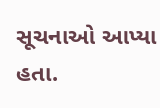સૂચનાઓ આપ્યા હતા.